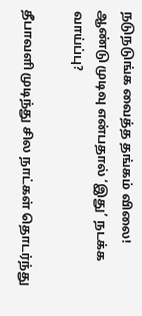நடுநடுங்க வைத்த தங்கம் விலை! ஆண்டு முடிவு என்பதால் ‘இது’ நடக்க வாய்ப்பு?

தீபாவளி முடிந்து சில நாட்கள் தொடர்ந்து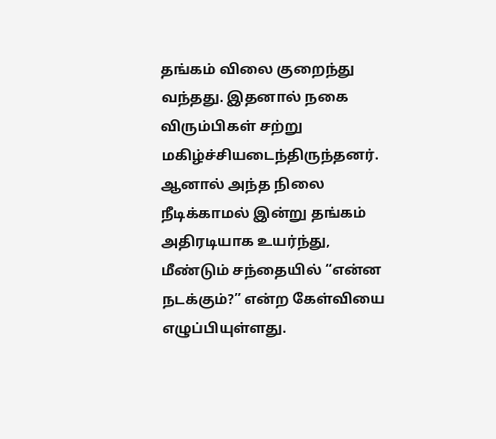தங்கம் விலை குறைந்து வந்தது. இதனால் நகை விரும்பிகள் சற்று மகிழ்ச்சியடைந்திருந்தனர். ஆனால் அந்த நிலை நீடிக்காமல் இன்று தங்கம் அதிரடியாக உயர்ந்து, மீண்டும் சந்தையில் “என்ன நடக்கும்?” என்ற கேள்வியை எழுப்பியுள்ளது.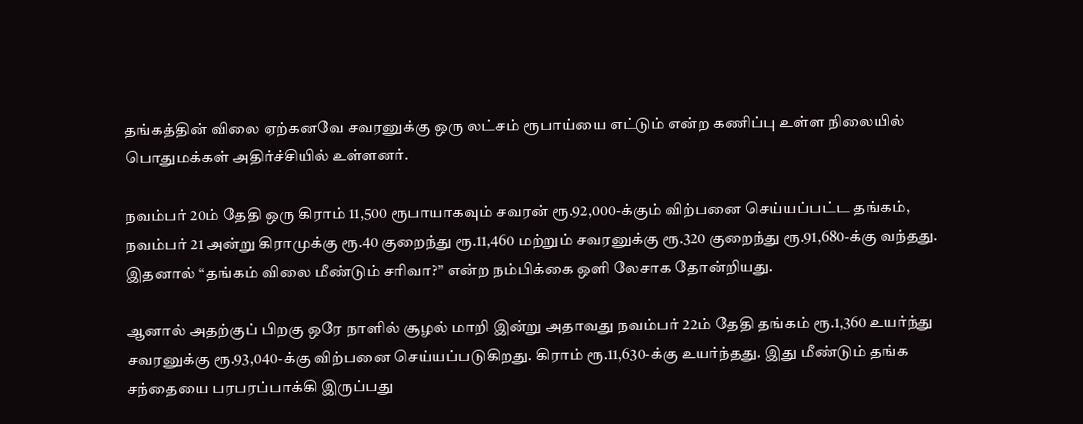தங்கத்தின் விலை ஏற்கனவே சவரனுக்கு ஒரு லட்சம் ரூபாய்யை எட்டும் என்ற கணிப்பு உள்ள நிலையில் பொதுமக்கள் அதிர்ச்சியில் உள்ளனர்.

நவம்பர் 20ம் தேதி ஒரு கிராம் 11,500 ரூபாயாகவும் சவரன் ரூ.92,000-க்கும் விற்பனை செய்யப்பட்ட தங்கம், நவம்பர் 21 அன்று கிராமுக்கு ரூ.40 குறைந்து ரூ.11,460 மற்றும் சவரனுக்கு ரூ.320 குறைந்து ரூ.91,680-க்கு வந்தது. இதனால் “தங்கம் விலை மீண்டும் சரிவா?” என்ற நம்பிக்கை ஒளி லேசாக தோன்றியது.

ஆனால் அதற்குப் பிறகு ஒரே நாளில் சூழல் மாறி இன்று அதாவது நவம்பர் 22ம் தேதி தங்கம் ரூ.1,360 உயர்ந்து சவரனுக்கு ரூ.93,040-க்கு விற்பனை செய்யப்படுகிறது. கிராம் ரூ.11,630-க்கு உயர்ந்தது. இது மீண்டும் தங்க சந்தையை பரபரப்பாக்கி இருப்பது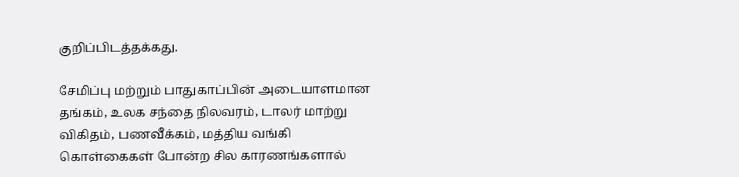குறிப்பிடத்தக்கது.

சேமிப்பு மற்றும் பாதுகாப்பின் அடையாளமான தங்கம், உலக சந்தை நிலவரம், டாலர் மாற்று விகிதம், பணவீக்கம், மத்திய வங்கி கொள்கைகள் போன்ற சில கார‌ணங்களால்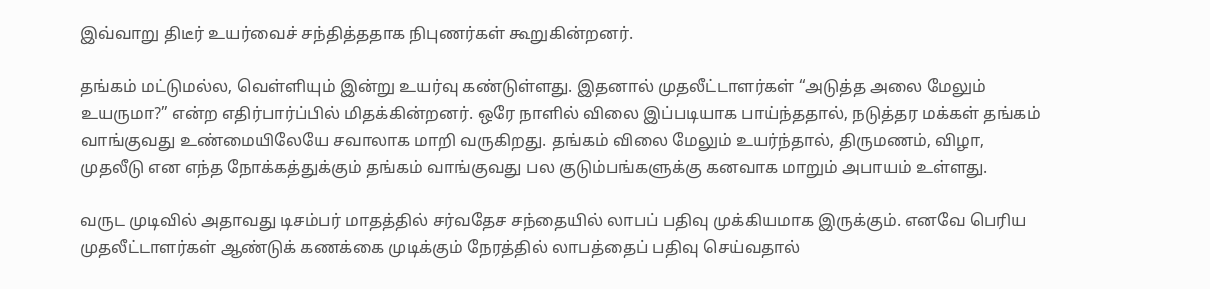இவ்வாறு திடீர் உயர்வைச் சந்தித்ததாக நிபுணர்கள் கூறுகின்றனர்.

தங்கம் மட்டுமல்ல, வெள்ளியும் இன்று உயர்வு கண்டுள்ளது. இதனால் முதலீட்டாளர்கள் “அடுத்த அலை மேலும் உயருமா?” என்ற எதிர்பார்ப்பில் மிதக்கின்றனர். ஒரே நாளில் விலை இப்படியாக பாய்ந்ததால், நடுத்தர மக்கள் தங்கம் வாங்குவது உண்மையிலேயே சவாலாக மாறி வருகிறது. தங்கம் விலை மேலும் உயர்ந்தால், திருமணம், விழா, முதலீடு என எந்த நோக்கத்துக்கும் தங்கம் வாங்குவது பல குடும்பங்களுக்கு கனவாக மாறும் அபாயம் உள்ளது.

வருட முடிவில் அதாவது டிசம்பர் மாதத்தில் சர்வதேச சந்தையில் லாபப் பதிவு முக்கியமாக இருக்கும். எனவே பெரிய முதலீட்டாளர்கள் ஆண்டுக் கணக்கை முடிக்கும் நேரத்தில் லாபத்தைப் பதிவு செய்வதால்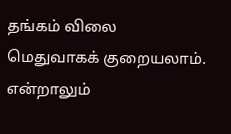தங்கம் விலை  மெதுவாகக் குறையலாம். என்றாலும்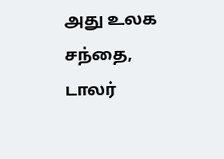அது உலக சந்தை, டாலர்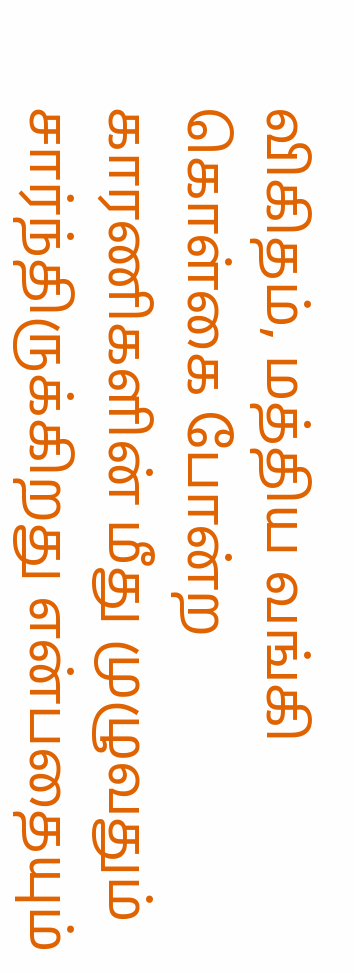விகிதம், மத்திய வங்கி கொள்கை போன்ற காரணிகளின் மீது முழுவதும் சார்ந்திருக்கிறது என்பதையும்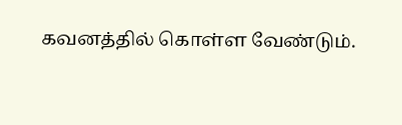கவனத்தில் கொள்ள வேண்டும்.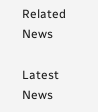Related News

Latest News